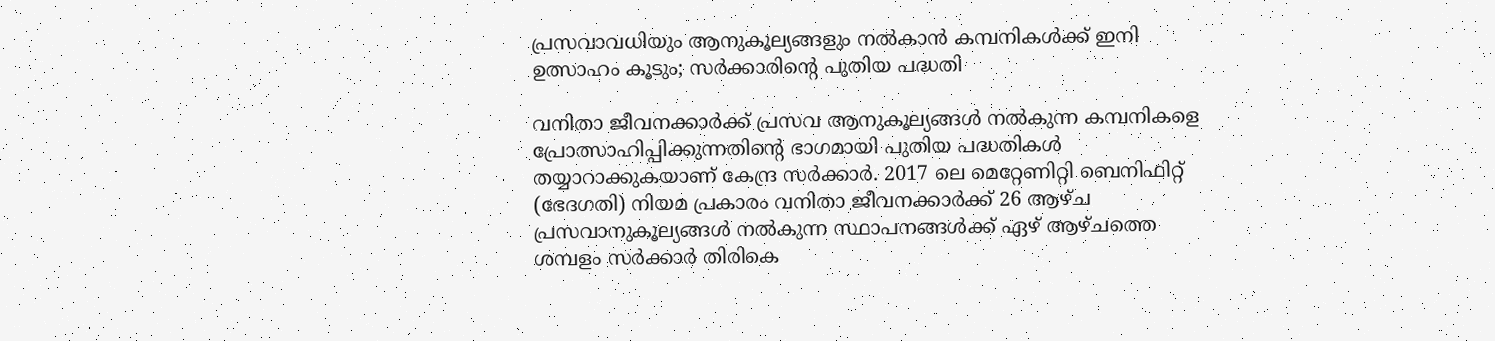പ്രസവാവധിയും ആനുകൂല്യങ്ങളും നൽകാൻ കമ്പനികൾക്ക് ഇനി ഉത്സാഹം കൂടും; സർക്കാരിന്റെ പുതിയ പദ്ധതി

വനിതാ ജീവനക്കാർക്ക് പ്രസവ ആനുകൂല്യങ്ങൾ നൽകുന്ന കമ്പനികളെ പ്രോത്സാഹിപ്പിക്കുന്നതിന്റെ ഭാഗമായി പുതിയ പദ്ധതികൾ തയ്യാറാക്കുകയാണ് കേന്ദ്ര സർക്കാർ. 2017 ലെ മെറ്റേണിറ്റി ബെനിഫിറ്റ് (ഭേദഗതി) നിയമ പ്രകാരം വനിതാ ജീവനക്കാർക്ക് 26 ആഴ്ച പ്രസവാനുകൂല്യങ്ങൾ നൽകുന്ന സ്ഥാപനങ്ങൾക്ക് ഏഴ് ആഴ്ചത്തെ ശമ്പളം സർക്കാർ തിരികെ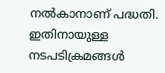നൽകാനാണ് പദ്ധതി. ഇതിനായുള്ള നടപടിക്രമങ്ങൾ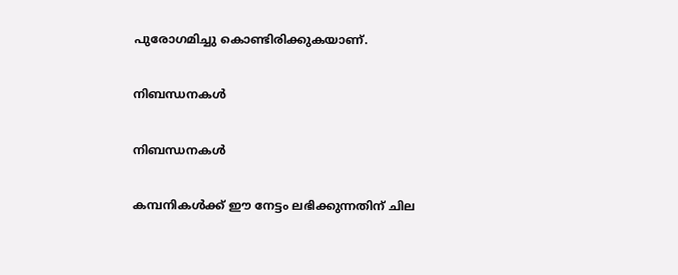പുരോഗമിച്ചു കൊണ്ടിരിക്കുകയാണ്.

നിബന്ധനകൾ

നിബന്ധനകൾ

കമ്പനികൾക്ക് ഈ നേട്ടം ലഭിക്കുന്നതിന് ചില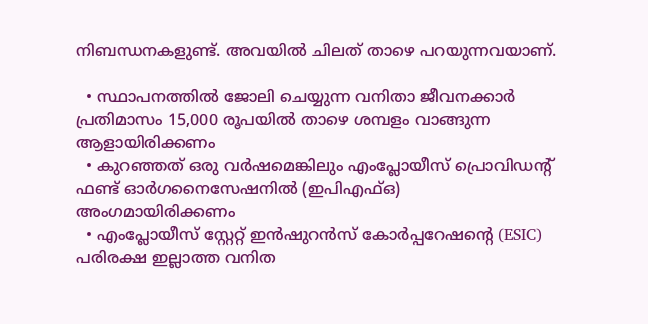നിബന്ധനകളുണ്ട്. അവയിൽ ചിലത് താഴെ പറയുന്നവയാണ്.

  • സ്ഥാപനത്തിൽ ജോലി ചെയ്യുന്ന വനിതാ ജീവനക്കാർ പ്രതിമാസം 15,000 രൂപയിൽ താഴെ ശമ്പളം വാങ്ങുന്ന ആളായിരിക്കണം
  • കുറഞ്ഞത് ഒരു വർഷമെങ്കിലും എംപ്ലോയീസ് പ്രൊവിഡന്റ് ഫണ്ട് ഓർഗനൈസേഷനിൽ (ഇപിഎഫ്ഒ) അംഗമായിരിക്കണം
  • എംപ്ലോയീസ് സ്റ്റേറ്റ് ഇൻഷുറൻസ് കോർപ്പറേഷന്റെ (ESIC) പരിരക്ഷ ഇല്ലാത്ത വനിത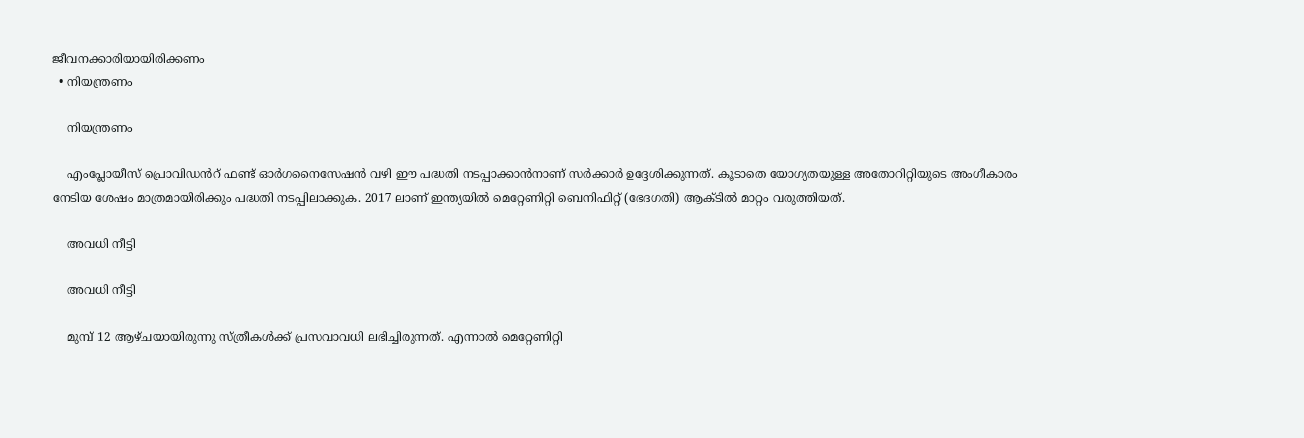ജീവനക്കാരിയായിരിക്കണം
  • നിയന്ത്രണം

    നിയന്ത്രണം

    എം‌പ്ലോയീസ് പ്രൊവിഡൻറ് ഫണ്ട് ഓർ‌ഗനൈസേഷൻ വഴി ഈ പദ്ധതി നടപ്പാക്കാൻനാണ് സർക്കാർ ഉദ്ദേശിക്കുന്നത്. കൂടാതെ യോഗ്യതയുള്ള അതോറിറ്റിയുടെ അംഗീകാരം നേടിയ ശേഷം മാത്രമായിരിക്കും പദ്ധതി നടപ്പിലാക്കുക. 2017 ലാണ് ഇന്ത്യയിൽ മെറ്റേണിറ്റി ബെനിഫിറ്റ് (ഭേദഗതി) ആക്ടിൽ മാറ്റം വരുത്തിയത്.

    അവധി നീട്ടി

    അവധി നീട്ടി

    മുമ്പ് 12 ആഴ്ചയായിരുന്നു സ്ത്രീകൾക്ക് പ്രസവാവധി ലഭിച്ചിരുന്നത്. എന്നാൽ മെറ്റേണിറ്റി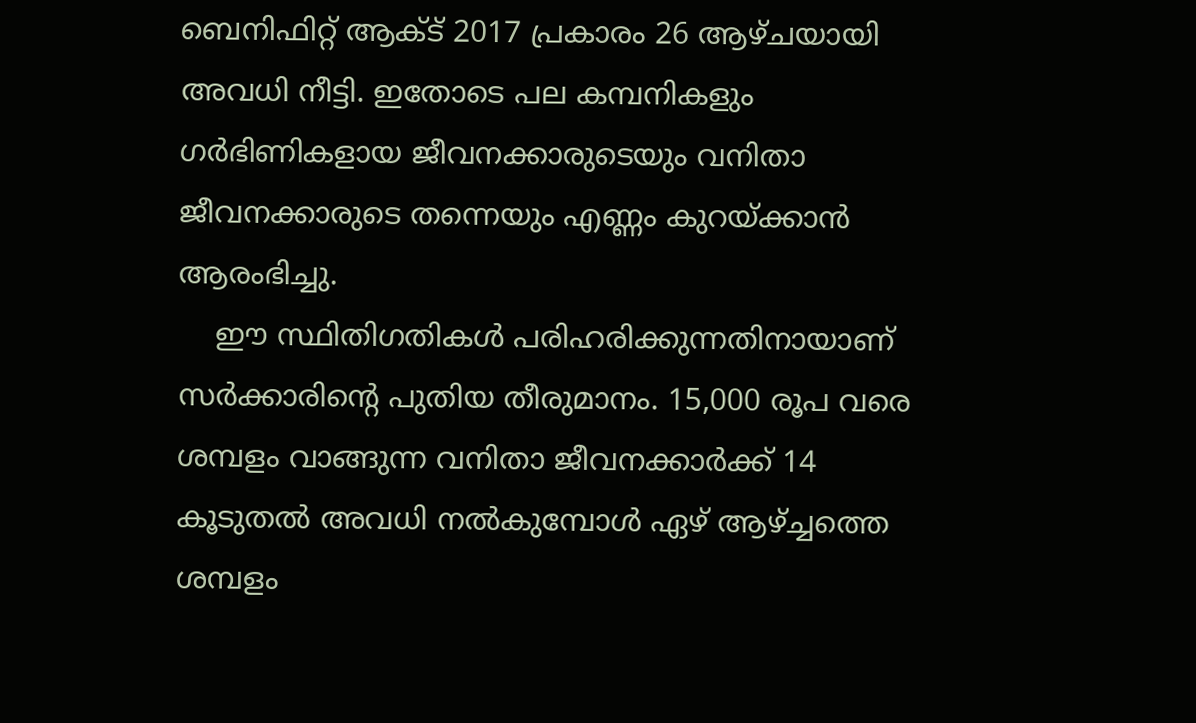ബെനിഫിറ്റ് ആക്ട് 2017 പ്രകാരം 26 ആഴ്ചയായി അവധി നീട്ടി. ഇതോടെ പല കമ്പനികളും ഗർഭിണികളായ ജീവനക്കാരുടെയും വനിതാ ജീവനക്കാരുടെ തന്നെയും എണ്ണം കുറയ്ക്കാൻ ആരംഭിച്ചു.
    ഈ സ്ഥിതിഗതികൾ പരിഹരിക്കുന്നതിനായാണ് സർക്കാരിന്റെ പുതിയ തീരുമാനം. 15,000 രൂപ വരെ ശമ്പളം വാങ്ങുന്ന വനിതാ ജീവനക്കാർക്ക് 14 കൂടുതൽ അവധി നൽകുമ്പോൾ ഏഴ് ആഴ്ച്ചത്തെ ശമ്പളം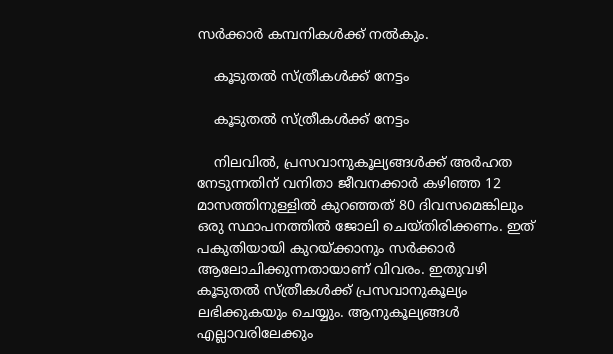സർക്കാർ കമ്പനികൾക്ക് നൽകും.

    കൂടുതൽ സ്ത്രീകൾക്ക് നേട്ടം

    കൂടുതൽ സ്ത്രീകൾക്ക് നേട്ടം

    നിലവിൽ, പ്രസവാനുകൂല്യങ്ങൾക്ക് അർഹത നേടുന്നതിന് വനിതാ ജീവനക്കാർ കഴിഞ്ഞ 12 മാസത്തിനുള്ളിൽ കുറഞ്ഞത് 80 ദിവസമെങ്കിലും ഒരു സ്ഥാപനത്തിൽ ജോലി ചെയ്തിരിക്കണം. ഇത് പകുതിയായി കുറയ്ക്കാനും സർക്കാർ ആലോചിക്കുന്നതായാണ് വിവരം. ഇതുവഴി കൂടുതൽ സ്ത്രീകൾക്ക് പ്രസവാനുകൂല്യം ലഭിക്കുകയും ചെയ്യും. ആനുകൂല്യങ്ങൾ എല്ലാവരിലേക്കും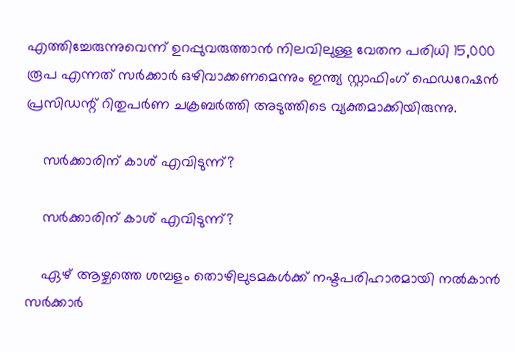എത്തിച്ചേരുന്നുവെന്ന് ഉറപ്പുവരുത്താൻ നിലവിലുള്ള വേതന പരിധി 15,000 രൂപ എന്നത് സർക്കാർ ഒഴിവാക്കണമെന്നും ഇന്ത്യ സ്റ്റാഫിംഗ് ഫെഡറേഷൻ പ്രസിഡന്റ് റിതുപർണ ചക്രബർത്തി അടുത്തിടെ വ്യക്തമാക്കിയിരുന്നു.

    സർക്കാരിന് കാശ് എവിടുന്ന്?

    സർക്കാരിന് കാശ് എവിടുന്ന്?

    ഏഴ് ആഴ്ചത്തെ ശമ്പളം തൊഴിലുടമകൾക്ക് നഷ്ടപരിഹാരമായി നൽകാൻ സർക്കാർ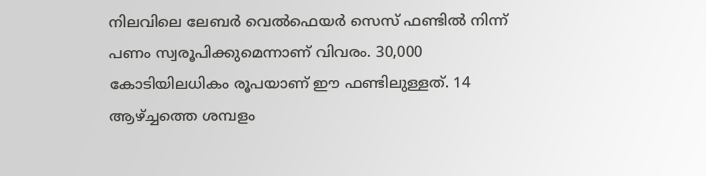നിലവിലെ ലേബർ വെൽഫെയർ സെസ് ഫണ്ടിൽ നിന്ന് പണം സ്വരൂപിക്കുമെന്നാണ് വിവരം. 30,000 കോടിയിലധികം രൂപയാണ് ഈ ഫണ്ടിലുള്ളത്. 14 ആഴ്ച്ചത്തെ ശമ്പളം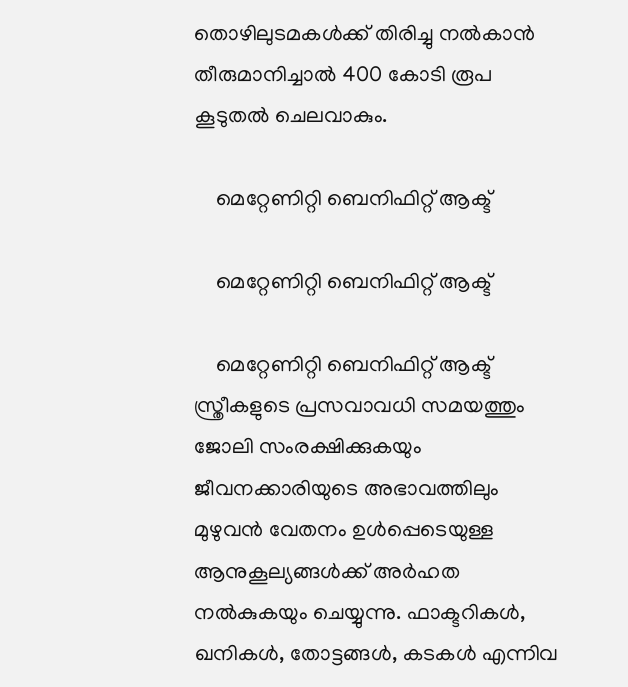തൊഴിലുടമകൾക്ക് തിരിച്ചു നൽകാൻ തീരുമാനിച്ചാൽ 400 കോടി രൂപ കൂടുതൽ ചെലവാകും.

    മെറ്റേണിറ്റി ബെനിഫിറ്റ് ആക്ട്

    മെറ്റേണിറ്റി ബെനിഫിറ്റ് ആക്ട്

    മെറ്റേണിറ്റി ബെനിഫിറ്റ് ആക്ട് സ്ത്രീകളുടെ പ്രസവാവധി സമയത്തും ജോലി സംരക്ഷിക്കുകയും ജീവനക്കാരിയുടെ അഭാവത്തിലും മുഴുവൻ വേതനം ഉൾപ്പെടെയുള്ള ആനുകൂല്യങ്ങൾക്ക് അർഹത നൽകുകയും ചെയ്യുന്നു. ഫാക്ടറികൾ, ഖനികൾ, തോട്ടങ്ങൾ, കടകൾ എന്നിവ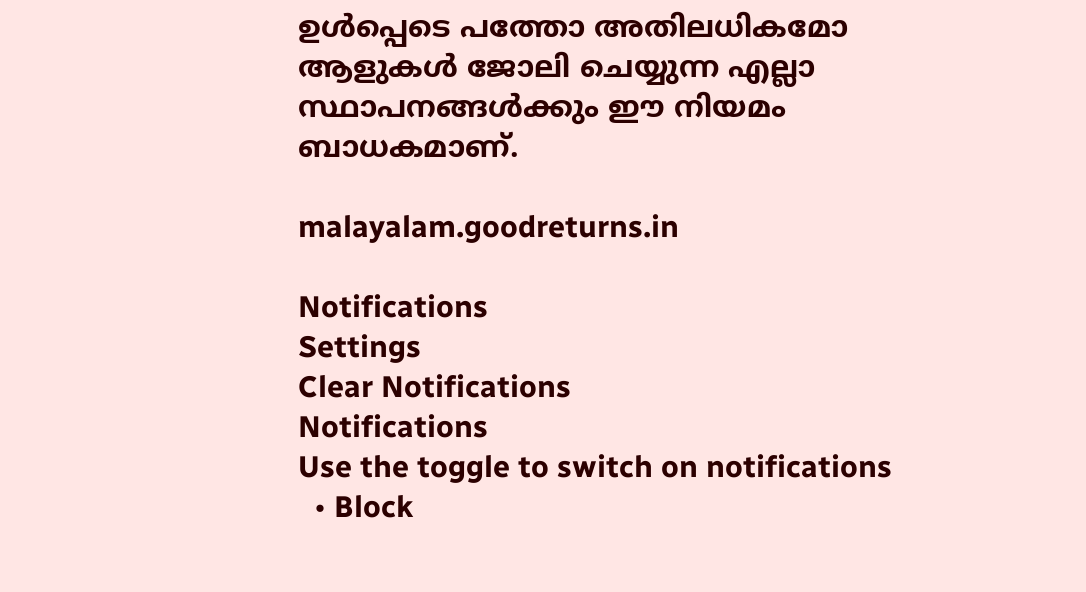ഉൾപ്പെടെ പത്തോ അതിലധികമോ ആളുകൾ ജോലി ചെയ്യുന്ന എല്ലാ സ്ഥാപനങ്ങൾക്കും ഈ നിയമം ബാധകമാണ്.

malayalam.goodreturns.in

Notifications
Settings
Clear Notifications
Notifications
Use the toggle to switch on notifications
  • Block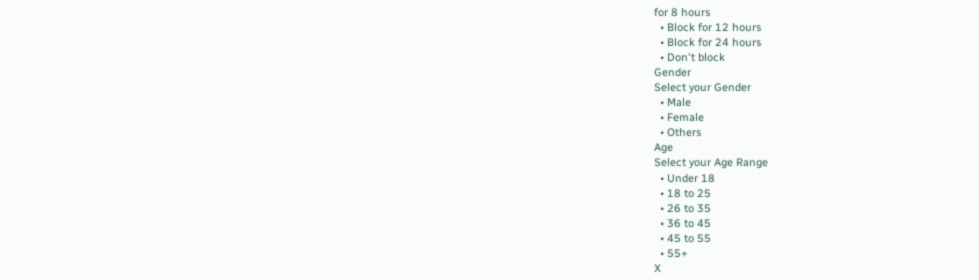for 8 hours
  • Block for 12 hours
  • Block for 24 hours
  • Don't block
Gender
Select your Gender
  • Male
  • Female
  • Others
Age
Select your Age Range
  • Under 18
  • 18 to 25
  • 26 to 35
  • 36 to 45
  • 45 to 55
  • 55+
X